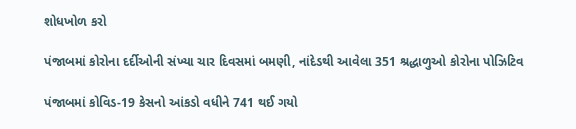શોધખોળ કરો

પંજાબમાં કોરોના દર્દીઓની સંખ્યા ચાર દિવસમાં બમણી, નાંદેડથી આવેલા 351 શ્રદ્ધાળુઓ કોરોના પોઝિટિવ

પંજાબમાં કોવિડ-19 કેસનો આંકડો વધીને 741 થઈ ગયો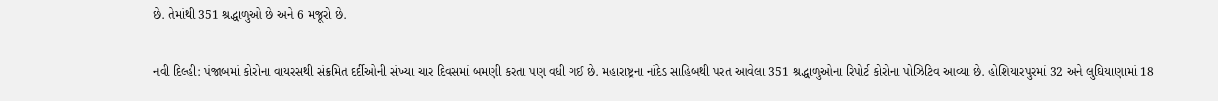છે. તેમાંથી 351 શ્રદ્ધાળુઓ છે અને 6 મજૂરો છે.

નવી દિલ્હી: પંજાબમાં કોરોના વાયરસથી સંક્રમિત દર્દીઓની સંખ્યા ચાર દિવસમાં બમણી કરતા પણ વધી ગઈ છે. મહારાષ્ટ્રના નાંદેડ સાહિબથી પરત આવેલા 351 શ્રદ્ધાળુઓના રિપોર્ટ કોરોના પોઝિટિવ આવ્યા છે. હોશિયારપુરમાં 32 અને લુઘિયાણામાં 18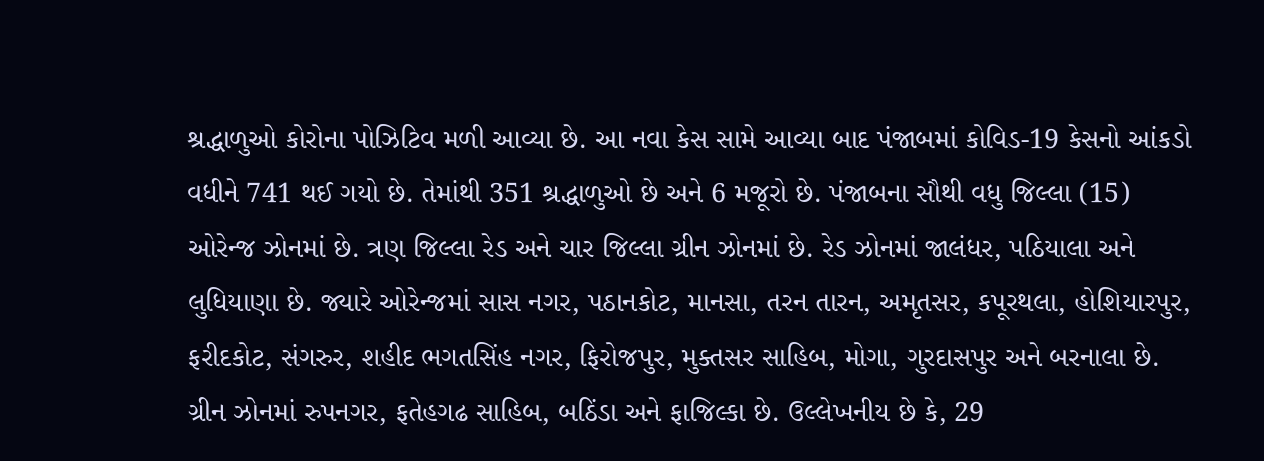શ્રદ્ધાળુઓ કોરોના પોઝિટિવ મળી આવ્યા છે. આ નવા કેસ સામે આવ્યા બાદ પંજાબમાં કોવિડ-19 કેસનો આંકડો વધીને 741 થઈ ગયો છે. તેમાંથી 351 શ્રદ્ધાળુઓ છે અને 6 મજૂરો છે. પંજાબના સૌથી વધુ જિલ્લા (15) ઓરેન્જ ઝોનમાં છે. ત્રણ જિલ્લા રેડ અને ચાર જિલ્લા ગ્રીન ઝોનમાં છે. રેડ ઝોનમાં જાલંધર, પઠિયાલા અને લુધિયાણા છે. જ્યારે ઓરેન્જમાં સાસ નગર, પઠાનકોટ, માનસા, તરન તારન, અમૃતસર, કપૂરથલા, હોશિયારપુર, ફરીદકોટ, સંગરુર, શહીદ ભગતસિંહ નગર, ફિરોજપુર, મુક્તસર સાહિબ, મોગા, ગુરદાસપુર અને બરનાલા છે. ગ્રીન ઝોનમાં રુપનગર, ફતેહગઢ સાહિબ, બઠિંડા અને ફાજિલ્કા છે. ઉલ્લેખનીય છે કે, 29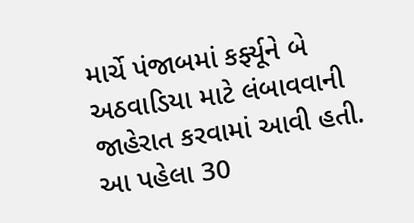માર્ચે પંજાબમાં કર્ફ્યૂને બે અઠવાડિયા માટે લંબાવવાની જાહેરાત કરવામાં આવી હતી. આ પહેલા 30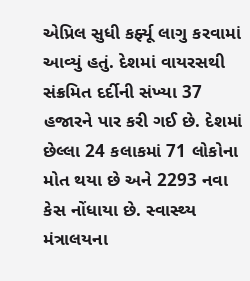એપ્રિલ સુધી કર્ફ્યૂ લાગુ કરવામાં આવ્યું હતું. દેશમાં વાયરસથી સંક્રમિત દર્દીની સંખ્યા 37 હજારને પાર કરી ગઈ છે. દેશમાં છેલ્લા 24 કલાકમાં 71 લોકોના મોત થયા છે અને 2293 નવા કેસ નોંધાયા છે. સ્વાસ્થ્ય મંત્રાલયના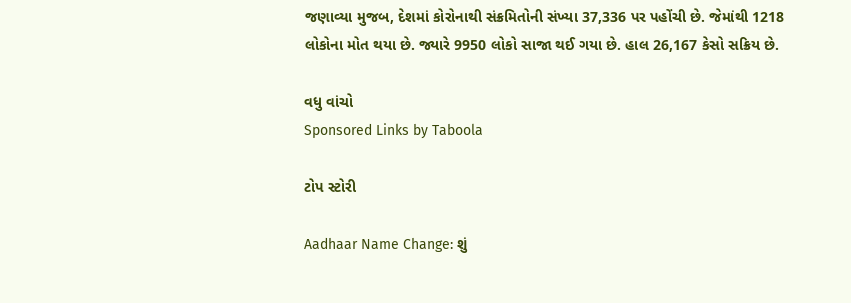જણાવ્યા મુજબ, દેશમાં કોરોનાથી સંક્રમિતોની સંખ્યા 37,336 પર પહોંચી છે. જેમાંથી 1218 લોકોના મોત થયા છે. જ્યારે 9950 લોકો સાજા થઈ ગયા છે. હાલ 26,167 કેસો સક્રિય છે.

વધુ વાંચો
Sponsored Links by Taboola

ટોપ સ્ટોરી

Aadhaar Name Change: શું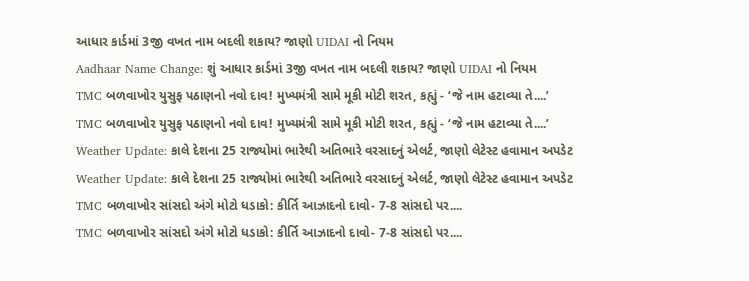આધાર કાર્ડમાં 3જી વખત નામ બદલી શકાય? જાણો UIDAI નો નિયમ
Aadhaar Name Change: શું આધાર કાર્ડમાં 3જી વખત નામ બદલી શકાય? જાણો UIDAI નો નિયમ
TMC બળવાખોર યુસુફ પઠાણનો નવો દાવ! મુખ્યમંત્રી સામે મૂકી મોટી શરત, કહ્યું - ‘જે નામ હટાવ્યા તે....’
TMC બળવાખોર યુસુફ પઠાણનો નવો દાવ! મુખ્યમંત્રી સામે મૂકી મોટી શરત, કહ્યું - ‘જે નામ હટાવ્યા તે....’
Weather Update: કાલે દેશના 25 રાજ્યોમાં ભારેથી અતિભારે વરસાદનું એલર્ટ, જાણો લેટેસ્ટ હવામાન અપડેટ
Weather Update: કાલે દેશના 25 રાજ્યોમાં ભારેથી અતિભારે વરસાદનું એલર્ટ, જાણો લેટેસ્ટ હવામાન અપડેટ
TMC બળવાખોર સાંસદો અંગે મોટો ધડાકો: કીર્તિ આઝાદનો દાવો- 7-8 સાંસદો પર....
TMC બળવાખોર સાંસદો અંગે મોટો ધડાકો: કીર્તિ આઝાદનો દાવો- 7-8 સાંસદો પર....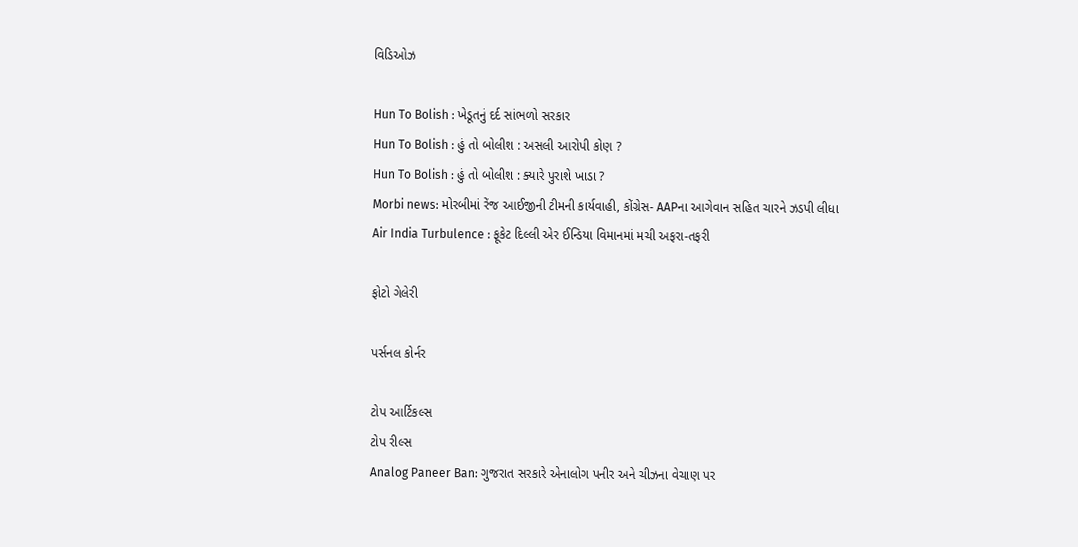વિડિઓઝ

Hun To Bolish : ખેડૂતનું દર્દ સાંભળો સરકાર
Hun To Bolish : હું તો બોલીશ : અસલી આરોપી કોણ ?
Hun To Bolish : હું તો બોલીશ : ક્યારે પુરાશે ખાડા ?
Morbi news: મોરબીમાં રેંજ આઈજીની ટીમની કાર્યવાહી, કોંગ્રેસ- AAPના આગેવાન સહિત ચારને ઝડપી લીધા
Air India Turbulence : ફૂકેટ દિલ્લી એર ઈન્ડિયા વિમાનમાં મચી અફરા-તફરી

ફોટો ગેલેરી

પર્સનલ કોર્નર

ટોપ આર્ટિકલ્સ
ટોપ રીલ્સ
Analog Paneer Ban: ગુજરાત સરકારે એનાલોગ પનીર અને ચીઝના વેચાણ પર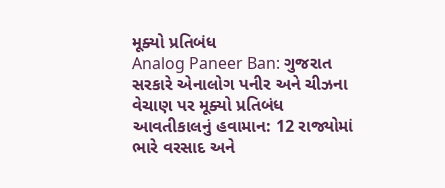મૂક્યો પ્રતિબંધ
Analog Paneer Ban: ગુજરાત સરકારે એનાલોગ પનીર અને ચીઝના વેચાણ પર મૂક્યો પ્રતિબંધ
આવતીકાલનું હવામાન: 12 રાજ્યોમાં ભારે વરસાદ અને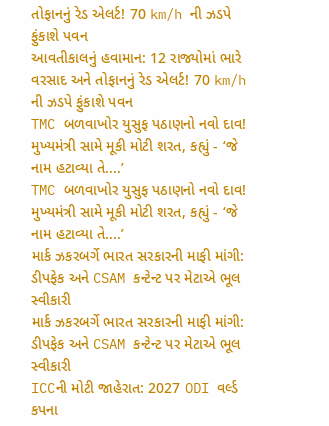તોફાનનું રેડ એલર્ટ! 70 km/h ની ઝડપે ફુંકાશે પવન
આવતીકાલનું હવામાન: 12 રાજ્યોમાં ભારે વરસાદ અને તોફાનનું રેડ એલર્ટ! 70 km/h ની ઝડપે ફુંકાશે પવન
TMC બળવાખોર યુસુફ પઠાણનો નવો દાવ! મુખ્યમંત્રી સામે મૂકી મોટી શરત, કહ્યું - ‘જે નામ હટાવ્યા તે....’
TMC બળવાખોર યુસુફ પઠાણનો નવો દાવ! મુખ્યમંત્રી સામે મૂકી મોટી શરત, કહ્યું - ‘જે નામ હટાવ્યા તે....’
માર્ક ઝકરબર્ગે ભારત સરકારની માફી માંગી: ડીપફેક અને CSAM કન્ટેન્ટ પર મેટાએ ભૂલ સ્વીકારી
માર્ક ઝકરબર્ગે ભારત સરકારની માફી માંગી: ડીપફેક અને CSAM કન્ટેન્ટ પર મેટાએ ભૂલ સ્વીકારી
ICCની મોટી જાહેરાત: 2027 ODI વર્લ્ડ કપના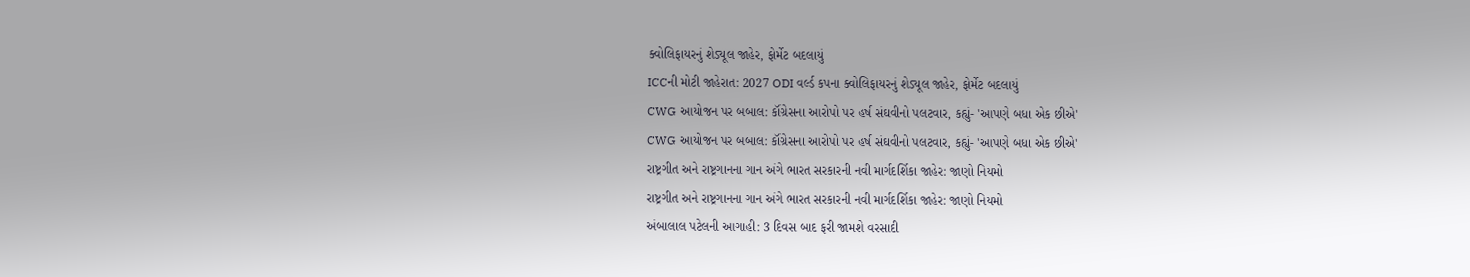ક્વોલિફાયરનું શેડ્યૂલ જાહેર, ફોર્મેટ બદલાયું
ICCની મોટી જાહેરાત: 2027 ODI વર્લ્ડ કપના ક્વોલિફાયરનું શેડ્યૂલ જાહેર, ફોર્મેટ બદલાયું
CWG આયોજન પર બબાલ: કૉંગ્રેસના આરોપો પર હર્ષ સંઘવીનો પલટવાર, કહ્યું- 'આપણે બધા એક છીએ'
CWG આયોજન પર બબાલ: કૉંગ્રેસના આરોપો પર હર્ષ સંઘવીનો પલટવાર, કહ્યું- 'આપણે બધા એક છીએ'
રાષ્ટ્રગીત અને રાષ્ટ્રગાનના ગાન અંગે ભારત સરકારની નવી માર્ગદર્શિકા જાહેર: જાણો નિયમો
રાષ્ટ્રગીત અને રાષ્ટ્રગાનના ગાન અંગે ભારત સરકારની નવી માર્ગદર્શિકા જાહેર: જાણો નિયમો
અંબાલાલ પટેલની આગાહી: 3 દિવસ બાદ ફરી જામશે વરસાદી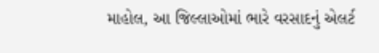માહોલ, આ જિલ્લાઓમાં ભારે વરસાદનું એલર્ટ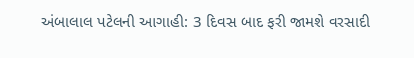અંબાલાલ પટેલની આગાહી: 3 દિવસ બાદ ફરી જામશે વરસાદી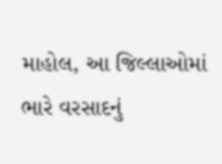માહોલ, આ જિલ્લાઓમાં ભારે વરસાદનું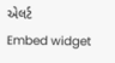એલર્ટ
Embed widget